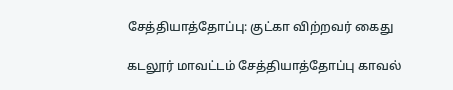சேத்தியாத்தோப்பு: குட்கா விற்றவர் கைது

கடலூர் மாவட்டம் சேத்தியாத்தோப்பு காவல்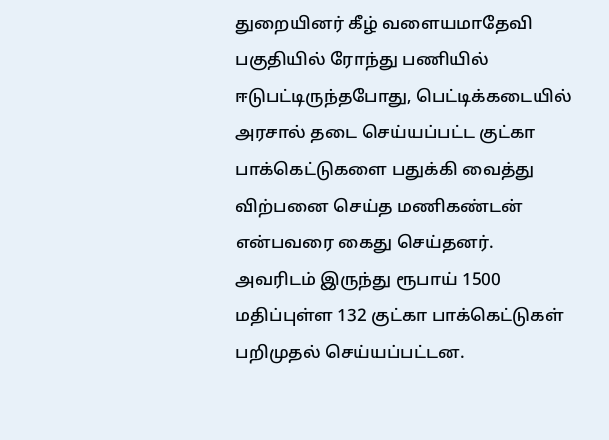துறையினர் கீழ் வளையமாதேவி பகுதியில் ரோந்து பணியில் ஈடுபட்டிருந்தபோது, பெட்டிக்கடையில் அரசால் தடை செய்யப்பட்ட குட்கா பாக்கெட்டுகளை பதுக்கி வைத்து விற்பனை செய்த மணிகண்டன் என்பவரை கைது செய்தனர். அவரிடம் இருந்து ரூபாய் 1500 மதிப்புள்ள 132 குட்கா பாக்கெட்டுகள் பறிமுதல் செய்யப்பட்டன.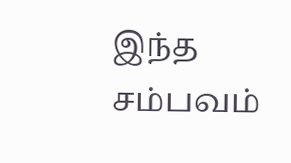இந்த சம்பவம்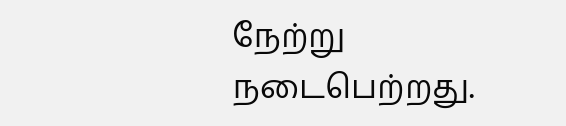நேற்று நடைபெற்றது.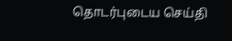தொடர்புடைய செய்தி